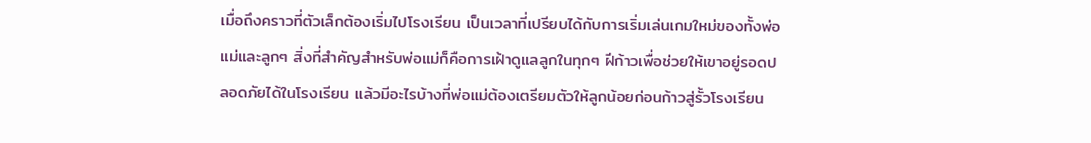เมื่อถึงคราวที่ตัวเล็กต้องเริ่มไปโรงเรียน เป็นเวลาที่เปรียบได้กับการเริ่มเล่นเกมใหม่ของทั้งพ่อแม่และลูกๆ สิ่งที่สำคัญสำหรับพ่อแม่ก็คือการเฝ้าดูแลลูกในทุกๆ ฝีก้าวเพื่อช่วยให้เขาอยู่รอดปลอดภัยได้ในโรงเรียน แล้วมีอะไรบ้างที่พ่อแม่ต้องเตรียมตัวให้ลูกน้อยก่อนก้าวสู่รั้วโรงเรียน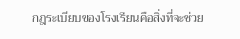กฎระเบียบของโรงเรียนคือสิ่งที่จะช่วย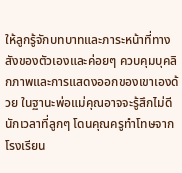ให้ลูกรู้จักบทบาทและภาระหน้าที่ทางสังของตัวเองและค่อยๆ ควบคุมบุคลิกภาพและการแสดงออกของเขาเองด้วย ในฐานะพ่อแม่คุณอาจจะรู้สึกไม่ดีนักเวลาที่ลูกๆ โดนคุณครูทำโทษจากโรงเรียน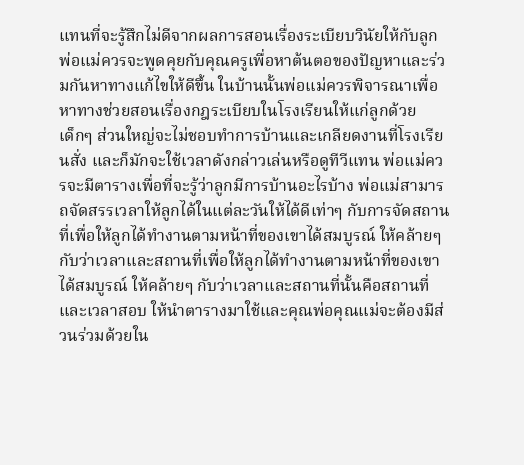แทนที่จะรู้สึกไม่ดีจากผลการสอนเรื่องระเบียบวินัยให้กับลูก พ่อแม่ควรจะพูดคุยกับคุณครูเพื่อหาต้นตอของปัญหาและร่วมกันหาทางแก้ไขให้ดีขึ้น ในบ้านนั้นพ่อแม่ควรพิจารณาเพื่อหาทางช่วยสอนเรื่องกฎระเบียบในโรงเรียนให้แก่ลูกด้วย
เด็กๆ ส่วนใหญ่จะไม่ชอบทำการบ้านและเกลียดงานที่โรงเรียนสั่ง และก็มักจะใช้เวลาดังกล่าวเล่นหรือดูทีวีแทน พ่อแม่ควรจะมีตารางเพื่อที่จะรู้ว่าลูกมีการบ้านอะไรบ้าง พ่อแม่สามารถจัดสรรเวลาให้ลูกได้ในแต่ละวันให้ได้ดีเท่าๆ กับการจัดสถานที่เพื่อให้ลูกได้ทำงานตามหน้าที่ของเขาได้สมบูรณ์ ให้คล้ายๆ กับว่าเวลาและสถานที่เพื่อให้ลูกได้ทำงานตามหน้าที่ของเขาได้สมบูรณ์ ให้คล้ายๆ กับว่าเวลาและสถานที่นั้นคือสถานที่และเวลาสอบ ให้นำตารางมาใช้และคุณพ่อคุณแม่จะต้องมีส่วนร่วมด้วยใน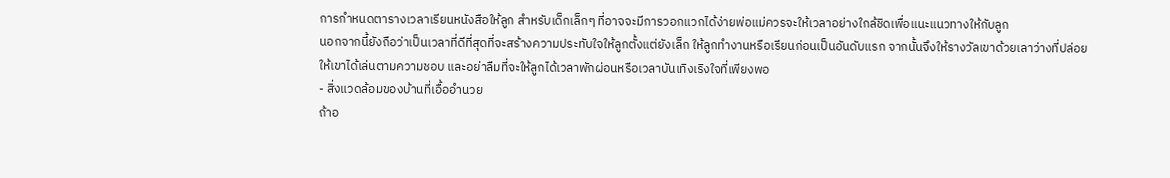การกำหนดตารางเวลาเรียนหนังสือให้ลูก สำหรับเด็กเล็กๆ ที่อาจจะมีการวอกแวกได้ง่ายพ่อแม่ควรจะให้เวลาอย่างใกล้ชิดเพื่อแนะแนวทางให้กับลูก
นอกจากนี้ยังถือว่าเป็นเวลาที่ดีที่สุดที่จะสร้างความประทับใจให้ลูกตั้งแต่ยังเล็ก ให้ลูกทำงานหรือเรียนก่อนเป็นอันดับแรก จากนั้นจึงให้รางวัลเขาด้วยเลาว่างที่ปล่อยให้เขาได้เล่นตามความชอบ และอย่าลืมที่จะให้ลูกได้เวลาพักผ่อนหรือเวลาบันเทิงเริงใจที่เพียงพอ
- สิ่งแวดล้อมของบ้านที่เอื้ออำนวย
ถ้าอ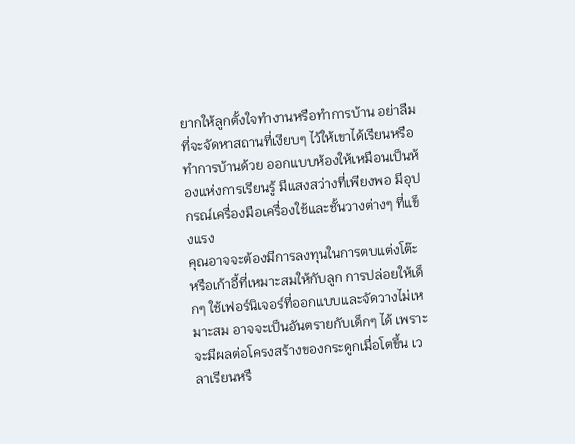ยากให้ลูกตั้งใจทำงานหรือทำการบ้าน อย่าลืมที่จะจัดหาสถานที่เงียบๆ ไว้ให้เขาได้เรียนหรือทำการบ้านด้วย ออกแบบห้องให้เหมือนเป็นห้องแห่งการเรียนรู้ มีแสงสว่างที่เพียงพอ มีอุปกรณ์เครื่องมือเครื่องใช้และชั้นวางต่างๆ ที่แข็งแรง
คุณอาจจะต้องมีการลงทุนในการตบแต่งโต๊ะหรือเก้าอี้ที่เหมาะสมให้กับลูก การปล่อยให้เด็กๆ ใช้เฟอร์นิเจอร์ที่ออกแบบและจัดวางไม่เหมาะสม อาจจะเป็นอันตรายกับเด็กๆ ได้ เพราะจะมีผลต่อโครงสร้างของกระดูกเมื่อโตขึ้น เวลาเรียนหรื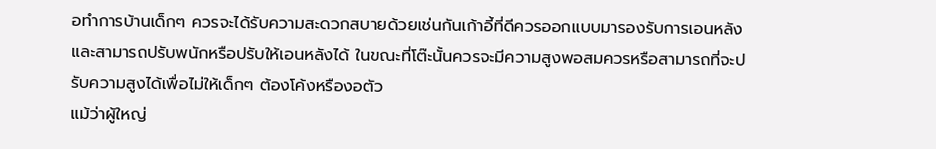อทำการบ้านเด็กๆ ควรจะได้รับความสะดวกสบายด้วยเช่นกันเก้าอี้ที่ดีควรออกแบบมารองรับการเอนหลังและสามารถปรับพนักหรือปรับให้เอนหลังได้ ในขณะที่โต๊ะนั้นควรจะมีความสูงพอสมควรหรือสามารถที่จะปรับความสูงได้เพื่อไม่ให้เด็กๆ ต้องโค้งหรืองอตัว
แม้ว่าผู้ใหญ่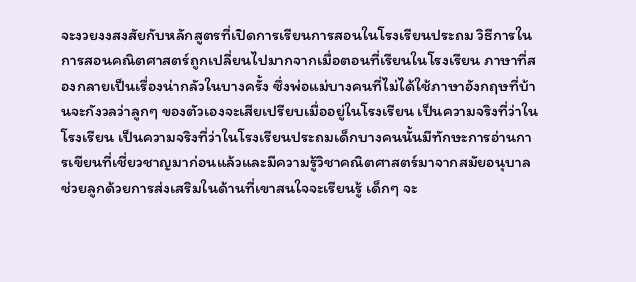จะงวยงงสงสัยกับหลักสูตรที่เปิดการเรียนการสอนในโรงเรียนประถม วิธีการในการสอนคณิตศาสตร์ถูกเปลี่ยนไปมากจากเมื่อตอนที่เรียนในโรงเรียน ภาษาที่สองกลายเป็นเรื่องน่ากลัวในบางครั้ง ซึ่งพ่อแม่บางคนที่ไม่ได้ใช้ภาษาอังกฤษที่บ้านจะกังวลว่าลูกๆ ของตัวเองจะเสียเปรียบเมื่ออยู่ในโรงเรียน เป็นความจริงที่ว่าในโรงเรียน เป็นความจริงที่ว่าในโรงเรียนประถมเด็กบางคนนั้นมีทักษะการอ่านการเขียนที่เชี่ยวชาญมาก่อนแล้วและมีความรู้วิชาคณิตศาสตร์มาจากสมัยอนุบาล
ช่วยลูกด้วยการส่งเสริมในด้านที่เขาสนใจจะเรียนรู้ เด็กๆ จะ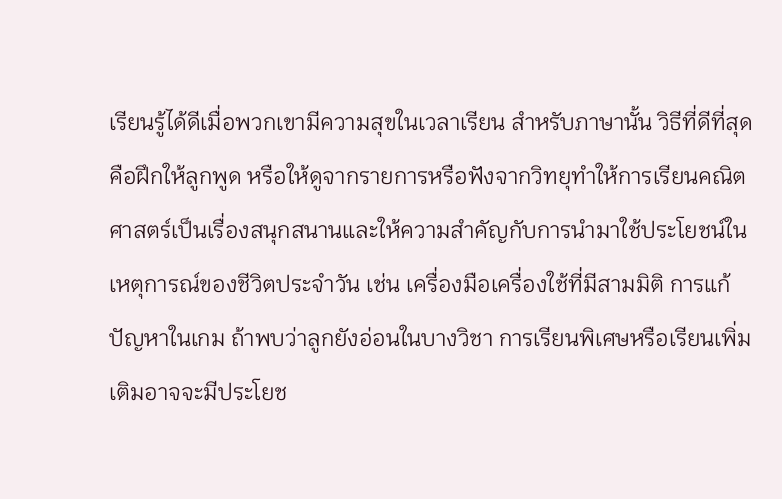เรียนรู้ได้ดีเมื่อพวกเขามีความสุขในเวลาเรียน สำหรับภาษานั้น วิธีที่ดีที่สุดคือฝึกให้ลูกพูด หรือให้ดูจากรายการหรือฟังจากวิทยุทำให้การเรียนคณิตศาสตร์เป็นเรื่องสนุกสนานและให้ความสำคัญกับการนำมาใช้ประโยชน์ในเหตุการณ์ของชีวิตประจำวัน เช่น เครื่องมือเครื่องใช้ที่มีสามมิติ การแก้ปัญหาในเกม ถ้าพบว่าลูกยังอ่อนในบางวิชา การเรียนพิเศษหรือเรียนเพิ่มเติมอาจจะมีประโยช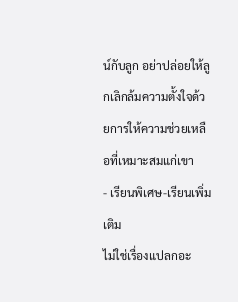น์กับลูก อย่าปล่อยให้ลูกเลิกล้มความตั้งใจด้วยการให้ความช่วยเหลือที่เหมาะสมแก่เขา
- เรียนพิเศษ-เรียนเพิ่มเติม
ไม่ใช่เรื่องแปลกอะ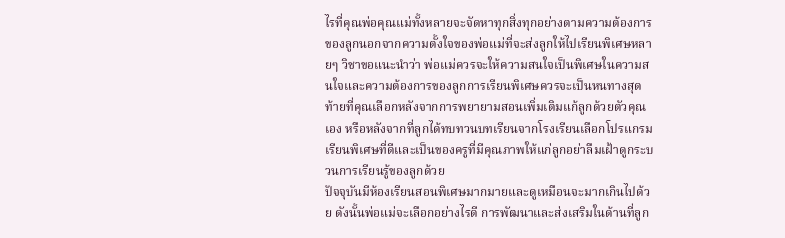ไรที่คุณพ่อคุณแม่ทั้งหลายจะจัดหาทุกสิ่งทุกอย่างตามความต้องการของลูกนอกจากความตั้งใจของพ่อแม่ที่จะส่งลูกให้ไปเรียนพิเศษหลายๆ วิชาขอแนะนำว่า พ่อแม่ควรจะให้ความสนใจเป็นพิเศษในความสนใจและความต้องการของลูกการเรียนพิเศษควรจะเป็นหนทางสุดท้ายที่คุณเลือกหลังจากการพยายามสอนเพิ่มเติมแก้ลูกด้วยตัวคุณเอง หรือหลังจากที่ลูกได้ทบทวนบทเรียนจากโรงเรียนเลือกโปรแกรมเรียนพิเศษที่ดีและเป็นของครูที่มีคุณภาพให้แก่ลูกอย่าลืมเฝ้าดูกระบวนการเรียนรู้ของลูกด้วย
ปัจจุบันมีห้องเรียนสอนพิเศษมากมายและดูเหมือนจะมากเกินไปด้วย ดังนั้นพ่อแม่จะเลือกอย่างไรดี การพัฒนาและส่งเสริมในด้านที่ลูก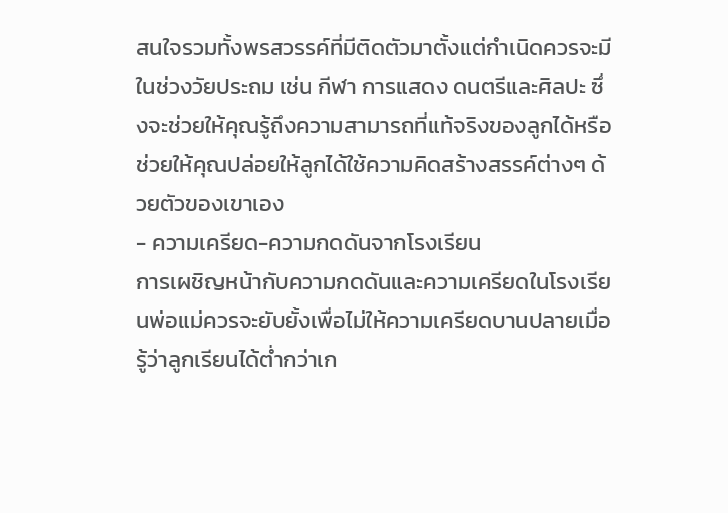สนใจรวมทั้งพรสวรรค์ที่มีติดตัวมาตั้งแต่กำเนิดควรจะมีในช่วงวัยประถม เช่น กีฬา การแสดง ดนตรีและศิลปะ ซึ่งจะช่วยให้คุณรู้ถึงความสามารถที่แท้จริงของลูกได้หรือช่วยให้คุณปล่อยให้ลูกได้ใช้ความคิดสร้างสรรค์ต่างๆ ด้วยตัวของเขาเอง
- ความเครียด-ความกดดันจากโรงเรียน
การเผชิญหน้ากับความกดดันและความเครียดในโรงเรียนพ่อแม่ควรจะยับยั้งเพื่อไม่ให้ความเครียดบานปลายเมื่อรู้ว่าลูกเรียนได้ต่ำกว่าเก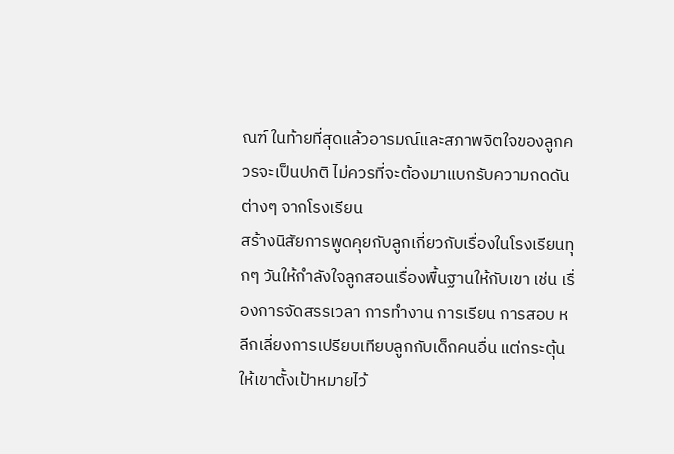ณฑ์ ในท้ายที่สุดแล้วอารมณ์และสภาพจิตใจของลูกควรจะเป็นปกติ ไม่ควรที่จะต้องมาแบกรับความกดดันต่างๆ จากโรงเรียน
สร้างนิสัยการพูดคุยกับลูกเกี่ยวกับเรื่องในโรงเรียนทุกๆ วันให้กำลังใจลูกสอนเรื่องพื้นฐานให้กับเขา เช่น เรื่องการจัดสรรเวลา การทำงาน การเรียน การสอบ หลีกเลี่ยงการเปรียบเทียบลูกกับเด็กคนอื่น แต่กระตุ้นให้เขาตั้งเป้าหมายไว้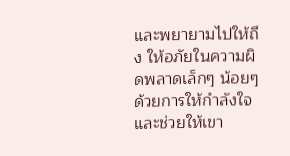และพยายามไปให้ถึง ให้อภัยในความผิดพลาดเล็กๆ น้อยๆ ด้วยการให้กำลังใจและช่วยให้เขา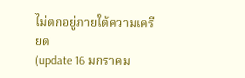ไม่ตกอยู่ภายใต้ความเครียด
(update 16 มกราคม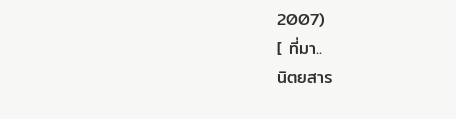2007)
[ ที่มา..
นิตยสาร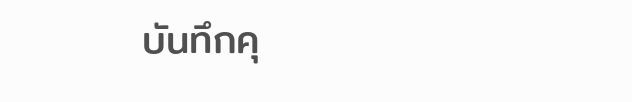บันทึกคุ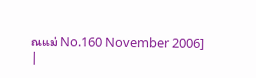ณแม่ No.160 November 2006]
|